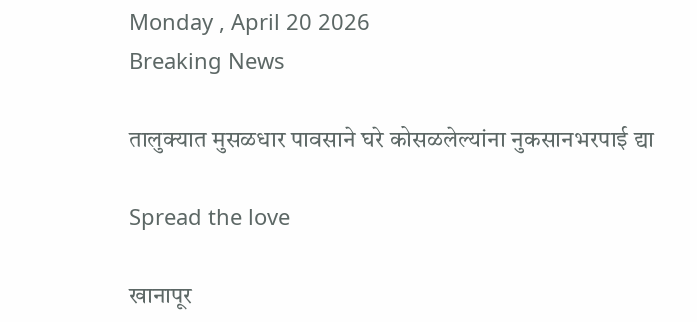Monday , April 20 2026
Breaking News

तालुक्यात मुसळधार पावसाने घरे कोसळलेल्यांना नुकसानभरपाई द्या

Spread the love

खानापूर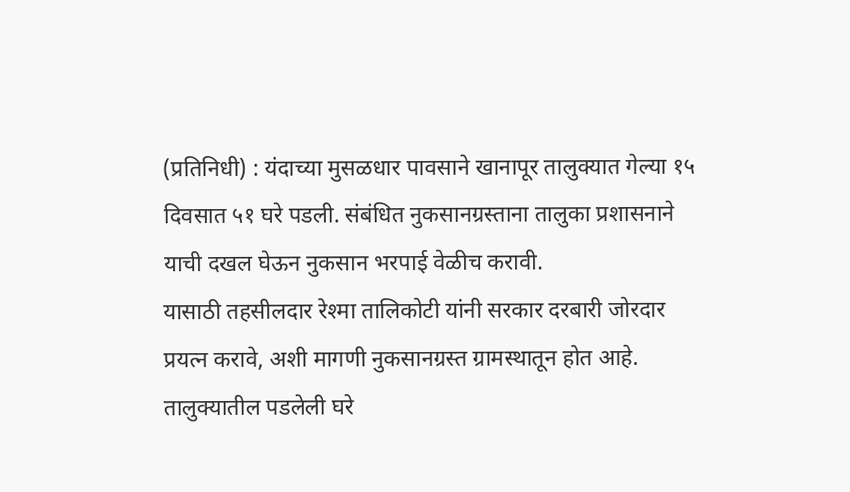(प्रतिनिधी) : यंदाच्या मुसळधार पावसाने खानापूर तालुक्यात गेल्या १५ दिवसात ५१ घरे पडली. संबंधित नुकसानग्रस्ताना तालुका प्रशासनाने याची दखल घेऊन नुकसान भरपाई वेळीच करावी.
यासाठी तहसीलदार रेश्मा तालिकोटी यांनी सरकार दरबारी जोरदार प्रयत्न करावे, अशी मागणी नुकसानग्रस्त ग्रामस्थातून होत आहे.
तालुक्यातील पडलेली घरे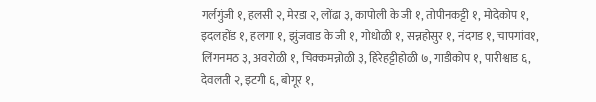गर्लगुंजी १, हलसी २, मेरडा २, लोंढा ३, कापोली के जी १, तोपीनकट्टी १, मोदेकोप १, इदलहोंड १, हलगा १, झुंजवाड के जी १, गोधोळी १, सन्नहोसुर १, नंदगड १, चापगांव१, लिंगनमठ ३, अवरोळी १, चिक्कमन्नोळी ३, हिरेहट्टीहोळी ७, गाडीकोप १, पारीश्वाड ६, देवलती २, इटगी ६, बोगूर १,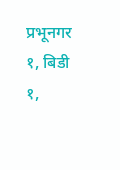प्रभूनगर १, बिडी १,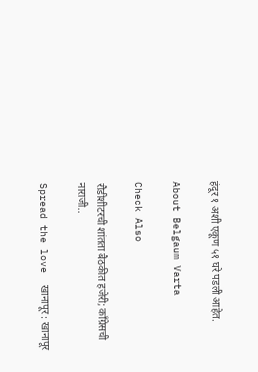हंदूर १ अशी एकूण ५१ घरे पडली आहेत.

About Belgaum Varta

Check Also

रौडीशीटरची शांतता बैठकीत हजेरी; काँग्रेसची नाराजी..

Spread the love  खानापूर : खानापूर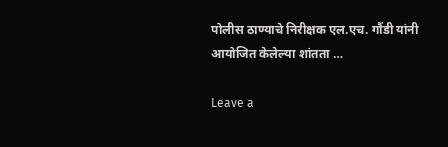पोलीस ठाण्याचे निरीक्षक एल.एच. गौंडी यांनी आयोजित केलेल्या शांतता …

Leave a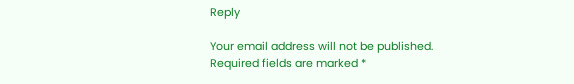Reply

Your email address will not be published. Required fields are marked *